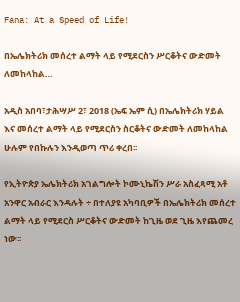Fana: At a Speed of Life!

በኤሌክትሪክ መሰረተ ልማት ላይ የሚደርስን ሥርቆትና ውድመት ለመከላከል…

አዲስ አበባ፣ታሕሣሥ 2፣ 2018 (ኤፍ ኤም ሲ) በኤሌክትሪክ ሃይል እና መሰረተ ልማት ላይ የሚደርስን ስርቆትና ውድመት ለመከላከል ሁሉም የበኩሉን እንዲወጣ ጥሪ ቀረበ፡፡

የኢትዮጵያ ኤሌክትሪክ አገልግሎት ኮሙኒኬሽን ሥራ አስፈጻሚ አቶ አንዋር አብራር እንዳሉት ÷ በተለያዩ አካባቢዎች በኤሌክትሪክ መሰረተ ልማት ላይ የሚደርስ ሥርቆትና ውድመት ከጊዜ ወደ ጊዜ እየጨመረ ነው፡፡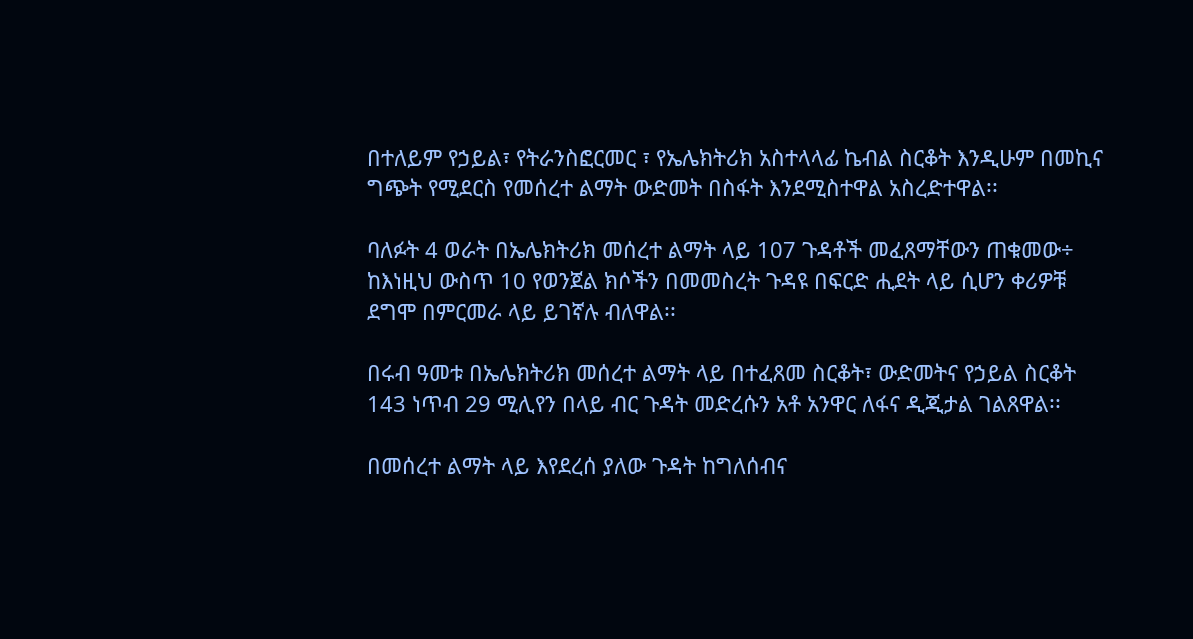በተለይም የኃይል፣ የትራንስፎርመር ፣ የኤሌክትሪክ አስተላላፊ ኬብል ስርቆት እንዲሁም በመኪና ግጭት የሚደርስ የመሰረተ ልማት ውድመት በስፋት እንደሚስተዋል አስረድተዋል፡፡

ባለፉት 4 ወራት በኤሌክትሪክ መሰረተ ልማት ላይ 107 ጉዳቶች መፈጸማቸውን ጠቁመው÷ ከእነዚህ ውስጥ 10 የወንጀል ክሶችን በመመስረት ጉዳዩ በፍርድ ሒደት ላይ ሲሆን ቀሪዎቹ ደግሞ በምርመራ ላይ ይገኛሉ ብለዋል፡፡

በሩብ ዓመቱ በኤሌክትሪክ መሰረተ ልማት ላይ በተፈጸመ ስርቆት፣ ውድመትና የኃይል ስርቆት 143 ነጥብ 29 ሚሊየን በላይ ብር ጉዳት መድረሱን አቶ አንዋር ለፋና ዲጂታል ገልጸዋል፡፡

በመሰረተ ልማት ላይ እየደረሰ ያለው ጉዳት ከግለሰብና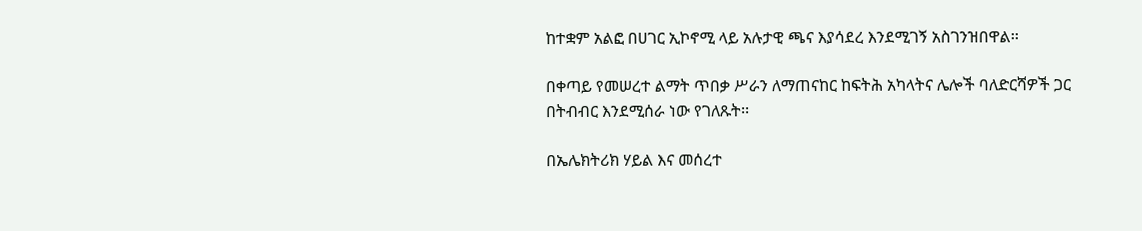ከተቋም አልፎ በሀገር ኢኮኖሚ ላይ አሉታዊ ጫና እያሳደረ እንደሚገኝ አስገንዝበዋል፡፡

በቀጣይ የመሠረተ ልማት ጥበቃ ሥራን ለማጠናከር ከፍትሕ አካላትና ሌሎች ባለድርሻዎች ጋር በትብብር እንደሚሰራ ነው የገለጹት፡፡

በኤሌክትሪክ ሃይል እና መሰረተ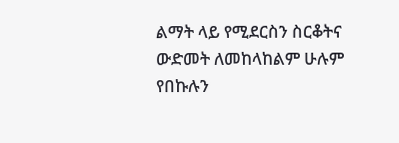ልማት ላይ የሚደርስን ስርቆትና ውድመት ለመከላከልም ሁሉም የበኩሉን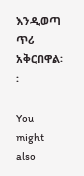እንዲወጣ ጥሪ አቅርበዋል፡፡

You might also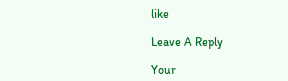like

Leave A Reply

Your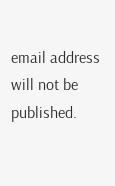email address will not be published.